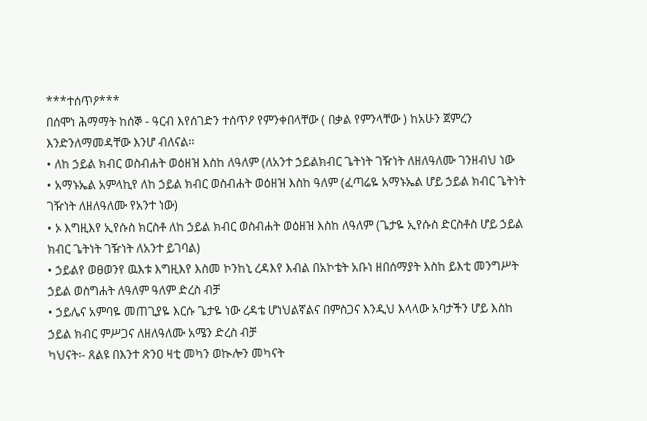***ተሰጥዖ***
በሰሞነ ሕማማት ከሰኞ - ዓርብ እየሰገድን ተሰጥዖ የምንቀበላቸው ( በቃል የምንላቸው ) ከአሁን ጀምረን እንድንለማመዳቸው እንሆ ብለናል፡፡
• ለከ ኃይል ክብር ወስብሐት ወዕዘዝ እስከ ለዓለም (ለአንተ ኃይልክብር ጌትነት ገዥነት ለዘለዓለሙ ገንዘብህ ነው
• አማኑኤል አምላኪየ ለከ ኃይል ክብር ወስብሐት ወዕዘዝ እስከ ዓለም (ፈጣሬዬ አማኑኤል ሆይ ኃይል ክብር ጌትነት ገዥነት ለዘለዓለሙ የአንተ ነው)
• ኦ እግዚእየ ኢየሱስ ክርስቶ ለከ ኃይል ክብር ወስብሐት ወዕዘዝ እስከ ለዓለም (ጌታዬ ኢየሱስ ድርስቶስ ሆይ ኃይል ክብር ጌትነት ገዥነት ለአንተ ይገባል)
• ኃይልየ ወፀወንየ ዉእቱ እግዚእየ እስመ ኮንከኒ ረዳእየ እብል በአኮቴት አቡነ ዘበሰማያት እስከ ይእቲ መንግሥት ኃይል ወስግሐት ለዓለም ዓለም ድረስ ብቻ
• ኃይሌና አምባዬ መጠጊያዬ እርሱ ጌታዬ ነው ረዳቴ ሆነህልኛልና በምስጋና እንዲህ እላላው አባታችን ሆይ እስከ ኃይል ክብር ምሥጋና ለዘለዓለሙ አሜን ድረስ ብቻ
ካህናት፡- ጸልዩ በእንተ ጽንዐ ዛቲ መካን ወኲሎን መካናት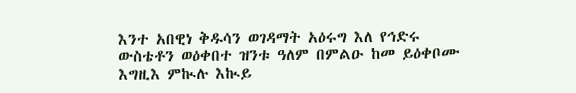እንተ አበዊነ ቅዱሳን ወገዳማት አዕሩግ እለ የኅድሩ ውስቴቶን ወዕቀበተ ዝንቱ ዓለም በምልዑ ከመ ይዕቀቦሙ እግዚእ ምኲሉ እኲይ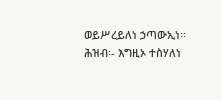ወይሥረይለነ ኃጣውኢነ፡፡
ሕዝብ፡- እግዚኦ ተስሃለነ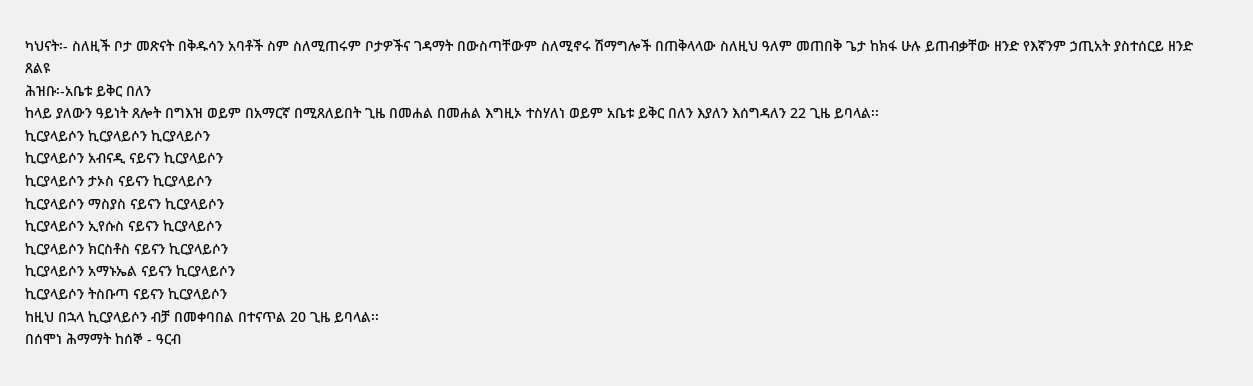ካህናት፡- ስለዚች ቦታ መጽናት በቅዱሳን አባቶች ስም ስለሚጠሩም ቦታዎችና ገዳማት በውስጣቸውም ስለሚኖሩ ሽማግሎች በጠቅላላው ስለዚህ ዓለም መጠበቅ ጌታ ከክፋ ሁሉ ይጠብቃቸው ዘንድ የእኛንም ኃጢአት ያስተሰርይ ዘንድ ጸልዩ
ሕዝቡ፡-አቤቱ ይቅር በለን
ከላይ ያለውን ዓይነት ጸሎት በግእዝ ወይም በአማርኛ በሚጸለይበት ጊዜ በመሐል በመሐል እግዚኦ ተስሃለነ ወይም አቤቱ ይቅር በለን እያለን እሰግዳለን 22 ጊዜ ይባላል፡፡
ኪርያላይሶን ኪርያላይሶን ኪርያላይሶን
ኪርያላይሶን አብናዲ ናይናን ኪርያላይሶን
ኪርያላይሶን ታኦስ ናይናን ኪርያላይሶን
ኪርያላይሶን ማስያስ ናይናን ኪርያላይሶን
ኪርያላይሶን ኢየሱስ ናይናን ኪርያላይሶን
ኪርያላይሶን ክርስቶስ ናይናን ኪርያላይሶን
ኪርያላይሶን አማኑኤል ናይናን ኪርያላይሶን
ኪርያላይሶን ትስቡጣ ናይናን ኪርያላይሶን
ከዚህ በኋላ ኪርያላይሶን ብቻ በመቀባበል በተናጥል 20 ጊዜ ይባላል፡፡
በሰሞነ ሕማማት ከሰኞ - ዓርብ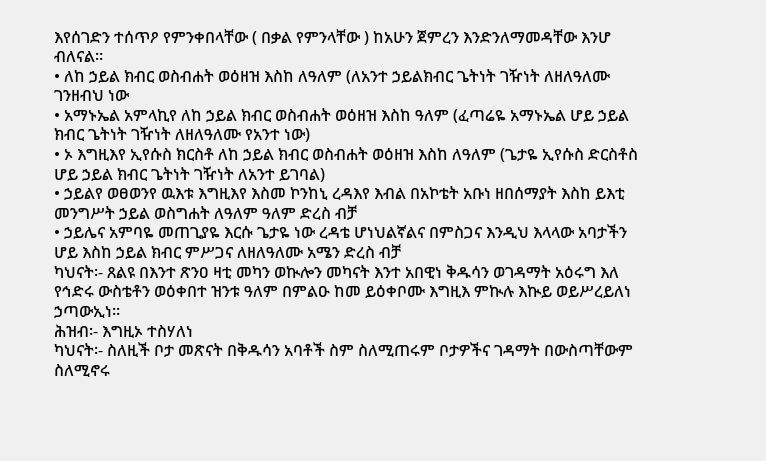እየሰገድን ተሰጥዖ የምንቀበላቸው ( በቃል የምንላቸው ) ከአሁን ጀምረን እንድንለማመዳቸው እንሆ ብለናል፡፡
• ለከ ኃይል ክብር ወስብሐት ወዕዘዝ እስከ ለዓለም (ለአንተ ኃይልክብር ጌትነት ገዥነት ለዘለዓለሙ ገንዘብህ ነው
• አማኑኤል አምላኪየ ለከ ኃይል ክብር ወስብሐት ወዕዘዝ እስከ ዓለም (ፈጣሬዬ አማኑኤል ሆይ ኃይል ክብር ጌትነት ገዥነት ለዘለዓለሙ የአንተ ነው)
• ኦ እግዚእየ ኢየሱስ ክርስቶ ለከ ኃይል ክብር ወስብሐት ወዕዘዝ እስከ ለዓለም (ጌታዬ ኢየሱስ ድርስቶስ ሆይ ኃይል ክብር ጌትነት ገዥነት ለአንተ ይገባል)
• ኃይልየ ወፀወንየ ዉእቱ እግዚእየ እስመ ኮንከኒ ረዳእየ እብል በአኮቴት አቡነ ዘበሰማያት እስከ ይእቲ መንግሥት ኃይል ወስግሐት ለዓለም ዓለም ድረስ ብቻ
• ኃይሌና አምባዬ መጠጊያዬ እርሱ ጌታዬ ነው ረዳቴ ሆነህልኛልና በምስጋና እንዲህ እላላው አባታችን ሆይ እስከ ኃይል ክብር ምሥጋና ለዘለዓለሙ አሜን ድረስ ብቻ
ካህናት፡- ጸልዩ በእንተ ጽንዐ ዛቲ መካን ወኲሎን መካናት እንተ አበዊነ ቅዱሳን ወገዳማት አዕሩግ እለ የኅድሩ ውስቴቶን ወዕቀበተ ዝንቱ ዓለም በምልዑ ከመ ይዕቀቦሙ እግዚእ ምኲሉ እኲይ ወይሥረይለነ ኃጣውኢነ፡፡
ሕዝብ፡- እግዚኦ ተስሃለነ
ካህናት፡- ስለዚች ቦታ መጽናት በቅዱሳን አባቶች ስም ስለሚጠሩም ቦታዎችና ገዳማት በውስጣቸውም ስለሚኖሩ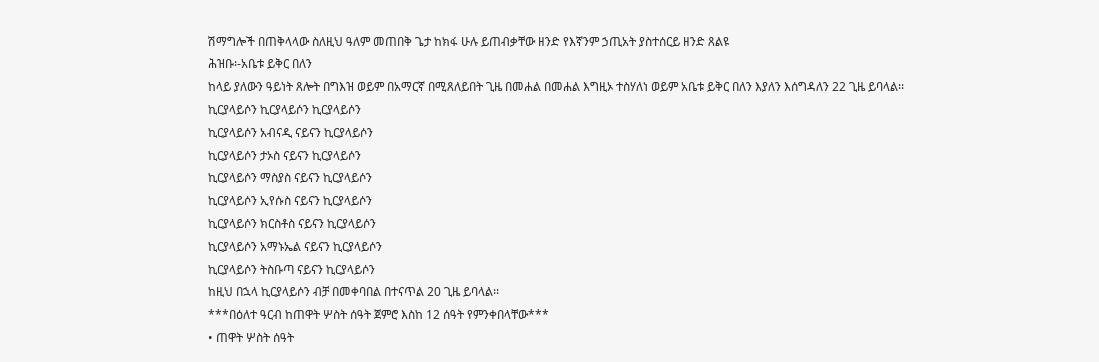ሽማግሎች በጠቅላላው ስለዚህ ዓለም መጠበቅ ጌታ ከክፋ ሁሉ ይጠብቃቸው ዘንድ የእኛንም ኃጢአት ያስተሰርይ ዘንድ ጸልዩ
ሕዝቡ፡-አቤቱ ይቅር በለን
ከላይ ያለውን ዓይነት ጸሎት በግእዝ ወይም በአማርኛ በሚጸለይበት ጊዜ በመሐል በመሐል እግዚኦ ተስሃለነ ወይም አቤቱ ይቅር በለን እያለን እሰግዳለን 22 ጊዜ ይባላል፡፡
ኪርያላይሶን ኪርያላይሶን ኪርያላይሶን
ኪርያላይሶን አብናዲ ናይናን ኪርያላይሶን
ኪርያላይሶን ታኦስ ናይናን ኪርያላይሶን
ኪርያላይሶን ማስያስ ናይናን ኪርያላይሶን
ኪርያላይሶን ኢየሱስ ናይናን ኪርያላይሶን
ኪርያላይሶን ክርስቶስ ናይናን ኪርያላይሶን
ኪርያላይሶን አማኑኤል ናይናን ኪርያላይሶን
ኪርያላይሶን ትስቡጣ ናይናን ኪርያላይሶን
ከዚህ በኋላ ኪርያላይሶን ብቻ በመቀባበል በተናጥል 20 ጊዜ ይባላል፡፡
***በዕለተ ዓርብ ከጠዋት ሦስት ሰዓት ጀምሮ እስከ 12 ሰዓት የምንቀበላቸው***
• ጠዋት ሦስት ሰዓት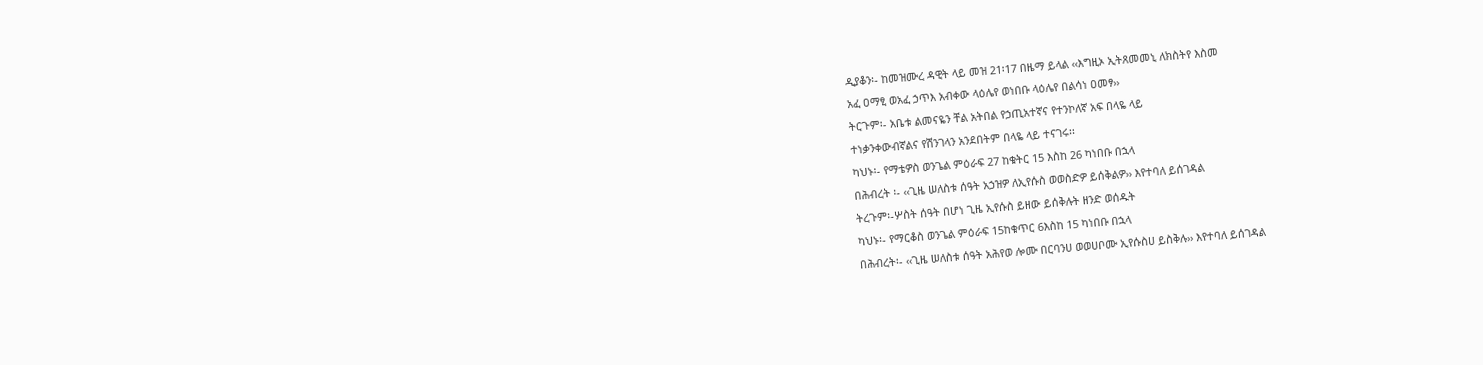ዲያቆን፡- ከመዝሙረ ዳዊት ላይ መዝ 21፡17 በዜማ ይላል ‹‹እግዚኦ ኢትጸመመኒ ለክስትየ እስመ
አፈ ዐማፂ ወአፈ ኃጥእ አብቀው ላዕሌየ ወነበቡ ላዕሌየ በልሳነ ዐመፃ››
ትርጉም፡- አቤቱ ልመናዬን ቸል አትበል የኃጢአተኛና የተንኮለኛ አፍ በላዬ ላይ
ተነቃንቀውብኛልና የሽንገላን አንደበትም በላዬ ላይ ተናገሩ፡፡
ካህኑ፡- የማቴዎስ ወንጌል ምዕራፍ 27 ከቁትር 15 እስከ 26 ካነበቡ በኋላ
በሕብረት ፡- ‹‹ጊዜ ሠለስቱ ሰዓት አኃዝዎ ለኢየሱስ ወወስድዎ ይሰቅልዎ›› እየተባለ ይሰገዳል
ትረጉም፡-ሦስት ሰዓት በሆነ ጊዜ ኢየሱስ ይዘው ይሰቅሉት ዘንድ ወሰዱት
ካህኑ፡- የማርቆስ ወንጌል ምዕራፍ 15ከቁጥር 6እስከ 15 ካነበቡ በኋላ
በሕብረት፡- ‹‹ጊዜ ሠለስቱ ሰዓት አሕየወ ሎሙ በርባንሀ ወወሀቦሙ ኢየሱስሀ ይስቅሉ›› እየተባለ ይሰገዳል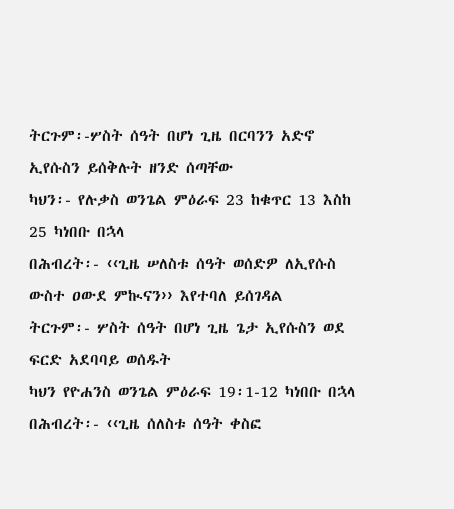ትርጉም፡-ሦስት ሰዓት በሆነ ጊዜ በርባንን አድኖ ኢየሱስን ይሰቅሉት ዘንድ ሰጣቸው
ካህን፡- የሉቃስ ወንጌል ምዕራፍ 23 ከቁጥር 13 እስከ 25 ካነበቡ በኋላ
በሕብረት፡- ‹‹ጊዜ ሠለስቱ ሰዓት ወሰድዎ ለኢየሱስ ውስተ ዐውደ ምኲናን›› እየተባለ ይሰገዳል
ትርጉም፡- ሦስት ሰዓት በሆነ ጊዜ ጌታ ኢየሱስን ወደ ፍርድ አደባባይ ወሰዱት
ካህን የዮሐንስ ወንጌል ምዕራፍ 19፡1-12 ካነበቡ በኋላ
በሕብረት፡- ‹‹ጊዜ ሰለስቱ ሰዓት ቀስፎ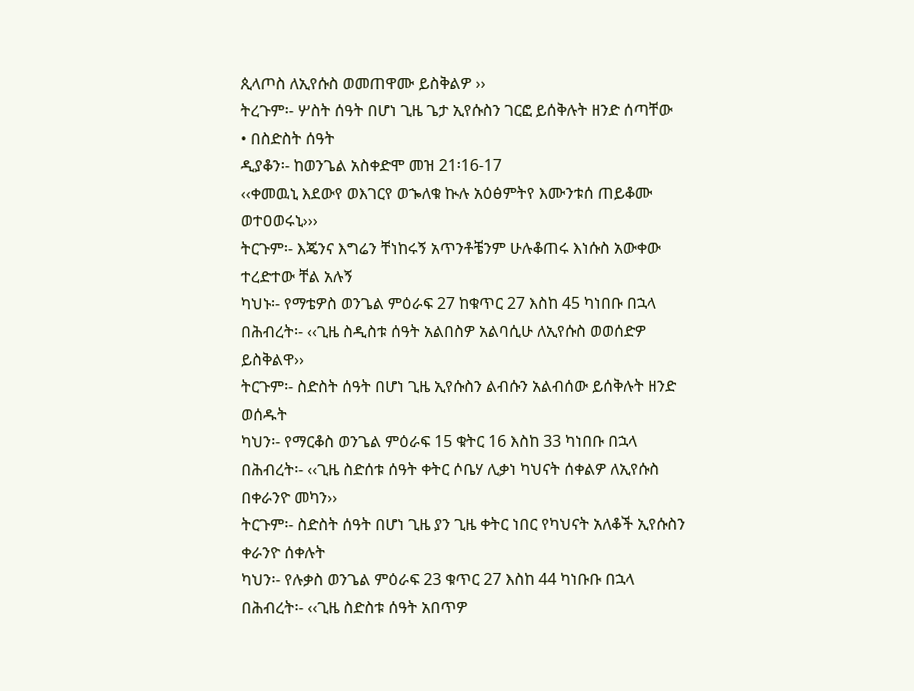ጲላጦስ ለኢየሱስ ወመጠዋሙ ይስቅልዎ ››
ትረጉም፡- ሦስት ሰዓት በሆነ ጊዜ ጌታ ኢየሱስን ገርፎ ይሰቅሉት ዘንድ ሰጣቸው
• በስድስት ሰዓት
ዲያቆን፡- ከወንጌል አስቀድሞ መዝ 21፡16-17
‹‹ቀመዉኒ እደውየ ወእገርየ ወኈለቁ ኲሉ አዕፅምትየ እሙንቱሰ ጠይቆሙ ወተዐወሩኒ›››
ትርጉም፡- እጄንና እግሬን ቸነከሩኝ አጥንቶቼንም ሁሉቆጠሩ እነሱስ አውቀው ተረድተው ቸል አሉኝ
ካህኑ፡- የማቴዎስ ወንጌል ምዕራፍ 27 ከቁጥር 27 እስከ 45 ካነበቡ በኋላ
በሕብረት፡- ‹‹ጊዜ ስዲስቱ ሰዓት አልበስዎ አልባሲሁ ለኢየሱስ ወወሰድዎ ይስቅልዋ››
ትርጉም፡- ስድስት ሰዓት በሆነ ጊዜ ኢየሱስን ልብሱን አልብሰው ይሰቅሉት ዘንድ ወሰዱት
ካህን፡- የማርቆስ ወንጌል ምዕራፍ 15 ቁትር 16 እስከ 33 ካነበቡ በኋላ
በሕብረት፡- ‹‹ጊዜ ስድሰቱ ሰዓት ቀትር ሶቤሃ ሊቃነ ካህናት ሰቀልዎ ለኢየሱስ በቀራንዮ መካን››
ትርጉም፡- ስድስት ሰዓት በሆነ ጊዜ ያን ጊዜ ቀትር ነበር የካህናት አለቆች ኢየሱስን ቀራንዮ ሰቀሉት
ካህን፡- የሉቃስ ወንጌል ምዕራፍ 23 ቁጥር 27 እስከ 44 ካነቡቡ በኋላ
በሕብረት፡- ‹‹ጊዜ ስድስቱ ሰዓት አበጥዎ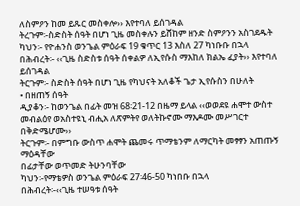ለስምዖን ከመ ይጹር መስቀሎ›› እየተባለ ይሰገዳል
ትረጉም፡-ስድስት ሰዓት በሆነ ጊዜ መስቀሉን ይሸከም ዘንድ ስምዖንን አስገደዱት
ካህን፡- የዮሐንስ ወንጌል ምዕራፍ 19 ቁጥር 13 እስለ 27 ካነቡቡ በኋላ
በሕብረት፡- ‹‹ጊዜ ስድስቱ ሰዓት ሰቀልዎ ለኢየሱስ ማእከለ ክልኤ ፈያት›› እየተባለ ይሰገዳል
ትርጉም፡- ስድስት ሰዓት በሆነ ጊዜ የካህናት አለቆች ጌታ ኢየሱስን በሁለት
• በዘጠኝ ሰዓት
ዲያቆን፡- ከወንጌል በፊት መዝ 68፡21-12 በዜማ ይላል ‹‹ወወደዩ ሐሞተ ውስተ መብልዕየ ወአስተዩኒ ብሒአ ለጽምትየ ወለትኩኖሙ ማእዶሙ መሥገርተ በቅድሜሆሙ››
ትርጉም፡- በምግቡ ውስጥ ሐሞት ጨመሩ ጥማቴንም ለማርካት መፃፃን አጠጡኝ ማዕዳቸው
በፊታቸው ወጥመድ ትሁንባቸው
ካህን፡-የማቴዎስ ወንጌል ምዕራፍ 27፡46-50 ካነበቡ በኋላ
በሕብረት፡-‹‹ጊዜ ተሠዓቱ ሰዓት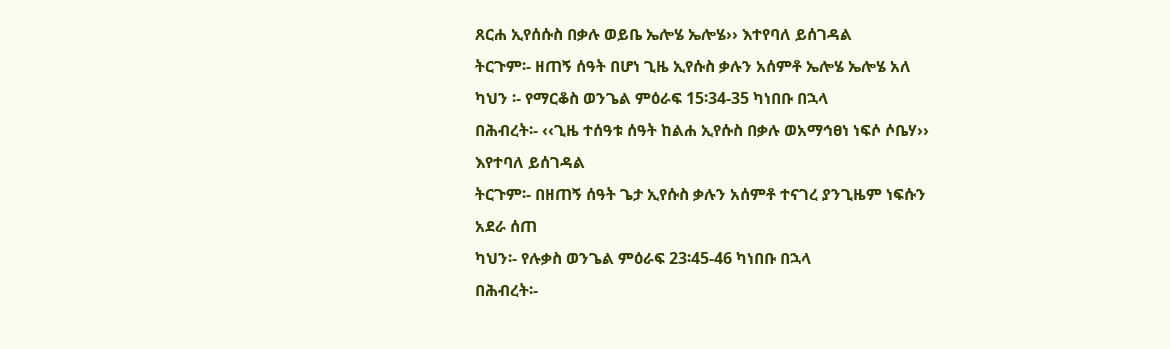ጸርሐ ኢየሰሱስ በቃሉ ወይቤ ኤሎሄ ኤሎሄ›› እተየባለ ይሰገዳል
ትርጉም፡- ዘጠኝ ሰዓት በሆነ ጊዜ ኢየሱስ ቃሉን አሰምቶ ኤሎሄ ኤሎሄ አለ
ካህን ፡- የማርቆስ ወንጌል ምዕራፍ 15፡34-35 ካነበቡ በኋላ
በሕብረት፡- ‹‹ጊዜ ተሰዓቱ ሰዓት ከልሐ ኢየሱስ በቃሉ ወአማኅፀነ ነፍሶ ሶቤሃ›› እየተባለ ይሰገዳል
ትርጉም፡- በዘጠኝ ሰዓት ጌታ ኢየሱስ ቃሉን አሰምቶ ተናገረ ያንጊዜም ነፍሱን አደራ ሰጠ
ካህን፡- የሉቃስ ወንጌል ምዕራፍ 23፡45-46 ካነበቡ በኋላ
በሕብረት፡-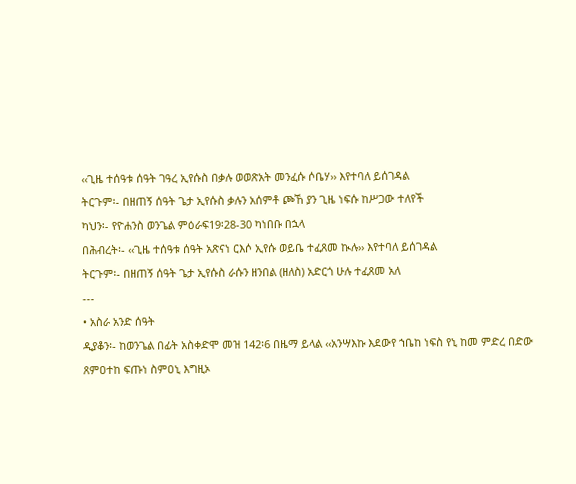‹‹ጊዜ ተሰዓቱ ሰዓት ገዓረ ኢየሱስ በቃሉ ወወጽአት መንፈሱ ሶቤሃ›› እየተባለ ይሰገዳል
ትርጉም፡- በዘጠኝ ሰዓት ጌታ ኢየሱስ ቃሉን አሰምቶ ጮኸ ያን ጊዜ ነፍሱ ከሥጋው ተለየች
ካህን፡- የዮሐንስ ወንጌል ምዕራፍ19፡28-30 ካነበቡ በኋላ
በሕብረት፡- ‹‹ጊዜ ተሰዓቱ ሰዓት አጽናነ ርእሶ ኢየሱ ወይቤ ተፈጸመ ኲሉ›› እየተባለ ይሰገዳል
ትርጉም፡- በዘጠኝ ሰዓት ጌታ ኢየሱስ ራሱን ዘንበል (ዘለስ) አድርጎ ሁሉ ተፈጸመ አለ
---
• አስራ አንድ ሰዓት
ዲያቆን፡- ከወንጌል በፊት አስቀድሞ መዝ 142፡6 በዜማ ይላል ‹‹አንሣእኩ እደውየ ኀቤከ ነፍስ የኒ ከመ ምድረ በድው ጸምዐተከ ፍጡነ ስምዐኒ እግዚኦ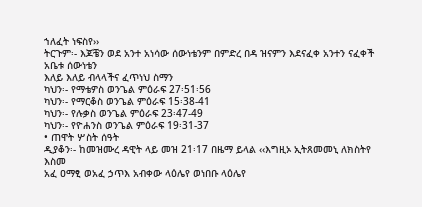ኀለፈት ነፍስየ››
ትርጉም፡- እጆቼን ወደ አንተ አነሳው ሰውነቴንም በምድረ በዳ ዝናምን እደናፈቀ አንተን ናፈቀች አቤቱ ሰውነቴን
እለይ እለይ ብላላችና ፈጥነህ ስማን
ካህን፡- የማቴዎስ ወንጌል ምዕራፍ 27፡51፡56
ካህን፡- የማርቆስ ወንጌል ምዕራፍ 15፡38-41
ካህን፡- የሉቃስ ወንጌል ምዕራፍ 23፡47-49
ካህን፡- የዮሐንስ ወንጌል ምዕራፍ 19፡31-37
• ጠዋት ሦስት ሰዓት
ዲያቆን፡- ከመዝሙረ ዳዊት ላይ መዝ 21፡17 በዜማ ይላል ‹‹እግዚኦ ኢትጸመመኒ ለክስትየ እስመ
አፈ ዐማፂ ወአፈ ኃጥእ አብቀው ላዕሌየ ወነበቡ ላዕሌየ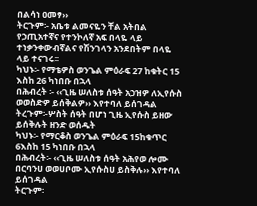በልሳነ ዐመፃ››
ትርጉም፡- አቤቱ ልመናዬን ቸል አትበል የኃጢአተኛና የተንኮለኛ አፍ በላዬ ላይ
ተነቃንቀውብኛልና የሽንገላን አንደበትም በላዬ ላይ ተናገሩ፡፡
ካህኑ፡- የማቴዎስ ወንጌል ምዕራፍ 27 ከቁትር 15 እስከ 26 ካነበቡ በኋላ
በሕብረት ፡- ‹‹ጊዜ ሠለስቱ ሰዓት አኃዝዎ ለኢየሱስ ወወስድዎ ይሰቅልዎ›› እየተባለ ይሰገዳል
ትረጉም፡-ሦስት ሰዓት በሆነ ጊዜ ኢየሱስ ይዘው ይሰቅሉት ዘንድ ወሰዱት
ካህኑ፡- የማርቆስ ወንጌል ምዕራፍ 15ከቁጥር 6እስከ 15 ካነበቡ በኋላ
በሕብረት፡- ‹‹ጊዜ ሠለስቱ ሰዓት አሕየወ ሎሙ በርባንሀ ወወሀቦሙ ኢየሱስሀ ይስቅሉ›› እየተባለ ይሰገዳል
ትርጉም፡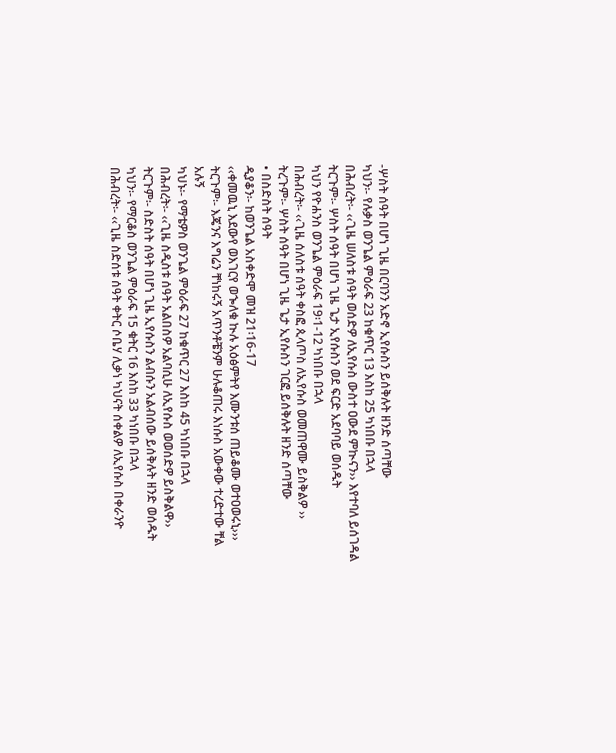-ሦስት ሰዓት በሆነ ጊዜ በርባንን አድኖ ኢየሱስን ይሰቅሉት ዘንድ ሰጣቸው
ካህን፡- የሉቃስ ወንጌል ምዕራፍ 23 ከቁጥር 13 እስከ 25 ካነበቡ በኋላ
በሕብረት፡- ‹‹ጊዜ ሠለስቱ ሰዓት ወሰድዎ ለኢየሱስ ውስተ ዐውደ ምኲናን›› እየተባለ ይሰገዳል
ትርጉም፡- ሦስት ሰዓት በሆነ ጊዜ ጌታ ኢየሱስን ወደ ፍርድ አደባባይ ወሰዱት
ካህን የዮሐንስ ወንጌል ምዕራፍ 19፡1-12 ካነበቡ በኋላ
በሕብረት፡- ‹‹ጊዜ ሰለስቱ ሰዓት ቀስፎ ጲላጦስ ለኢየሱስ ወመጠዋሙ ይስቅልዎ ››
ትረጉም፡- ሦስት ሰዓት በሆነ ጊዜ ጌታ ኢየሱስን ገርፎ ይሰቅሉት ዘንድ ሰጣቸው
• በስድስት ሰዓት
ዲያቆን፡- ከወንጌል አስቀድሞ መዝ 21፡16-17
‹‹ቀመዉኒ እደውየ ወእገርየ ወኈለቁ ኲሉ አዕፅምትየ እሙንቱሰ ጠይቆሙ ወተዐወሩኒ›››
ትርጉም፡- እጄንና እግሬን ቸነከሩኝ አጥንቶቼንም ሁሉቆጠሩ እነሱስ አውቀው ተረድተው ቸል አሉኝ
ካህኑ፡- የማቴዎስ ወንጌል ምዕራፍ 27 ከቁጥር 27 እስከ 45 ካነበቡ በኋላ
በሕብረት፡- ‹‹ጊዜ ስዲስቱ ሰዓት አልበስዎ አልባሲሁ ለኢየሱስ ወወሰድዎ ይስቅልዋ››
ትርጉም፡- ስድስት ሰዓት በሆነ ጊዜ ኢየሱስን ልብሱን አልብሰው ይሰቅሉት ዘንድ ወሰዱት
ካህን፡- የማርቆስ ወንጌል ምዕራፍ 15 ቁትር 16 እስከ 33 ካነበቡ በኋላ
በሕብረት፡- ‹‹ጊዜ ስድሰቱ ሰዓት ቀትር ሶቤሃ ሊቃነ ካህናት ሰቀልዎ ለኢየሱስ በቀራንዮ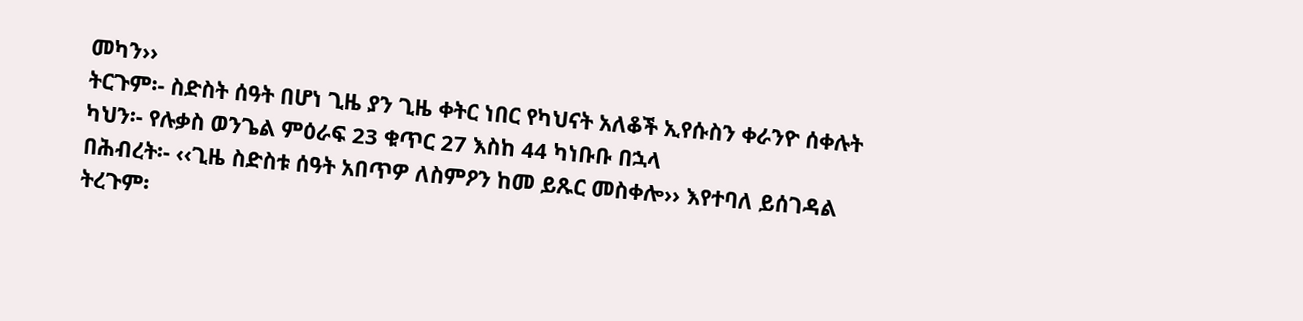መካን››
ትርጉም፡- ስድስት ሰዓት በሆነ ጊዜ ያን ጊዜ ቀትር ነበር የካህናት አለቆች ኢየሱስን ቀራንዮ ሰቀሉት
ካህን፡- የሉቃስ ወንጌል ምዕራፍ 23 ቁጥር 27 እስከ 44 ካነቡቡ በኋላ
በሕብረት፡- ‹‹ጊዜ ስድስቱ ሰዓት አበጥዎ ለስምዖን ከመ ይጹር መስቀሎ›› እየተባለ ይሰገዳል
ትረጉም፡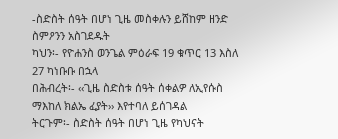-ስድስት ሰዓት በሆነ ጊዜ መስቀሉን ይሸከም ዘንድ ስምዖንን አስገደዱት
ካህን፡- የዮሐንስ ወንጌል ምዕራፍ 19 ቁጥር 13 እስለ 27 ካነቡቡ በኋላ
በሕብረት፡- ‹‹ጊዜ ስድስቱ ሰዓት ሰቀልዎ ለኢየሱስ ማእከለ ክልኤ ፈያት›› እየተባለ ይሰገዳል
ትርጉም፡- ስድስት ሰዓት በሆነ ጊዜ የካህናት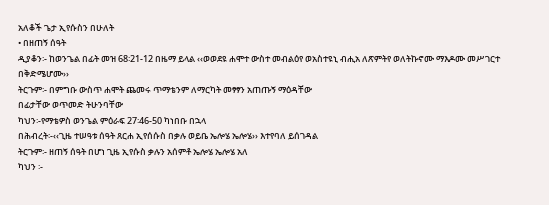አለቆች ጌታ ኢየሱስን በሁለት
• በዘጠኝ ሰዓት
ዲያቆን፡- ከወንጌል በፊት መዝ 68፡21-12 በዜማ ይላል ‹‹ወወደዩ ሐሞተ ውስተ መብልዕየ ወአስተዩኒ ብሒአ ለጽምትየ ወለትኩኖሙ ማእዶሙ መሥገርተ በቅድሜሆሙ››
ትርጉም፡- በምግቡ ውስጥ ሐሞት ጨመሩ ጥማቴንም ለማርካት መፃፃን አጠጡኝ ማዕዳቸው
በፊታቸው ወጥመድ ትሁንባቸው
ካህን፡-የማቴዎስ ወንጌል ምዕራፍ 27፡46-50 ካነበቡ በኋላ
በሕብረት፡-‹‹ጊዜ ተሠዓቱ ሰዓት ጸርሐ ኢየሰሱስ በቃሉ ወይቤ ኤሎሄ ኤሎሄ›› እተየባለ ይሰገዳል
ትርጉም፡- ዘጠኝ ሰዓት በሆነ ጊዜ ኢየሱስ ቃሉን አሰምቶ ኤሎሄ ኤሎሄ አለ
ካህን ፡-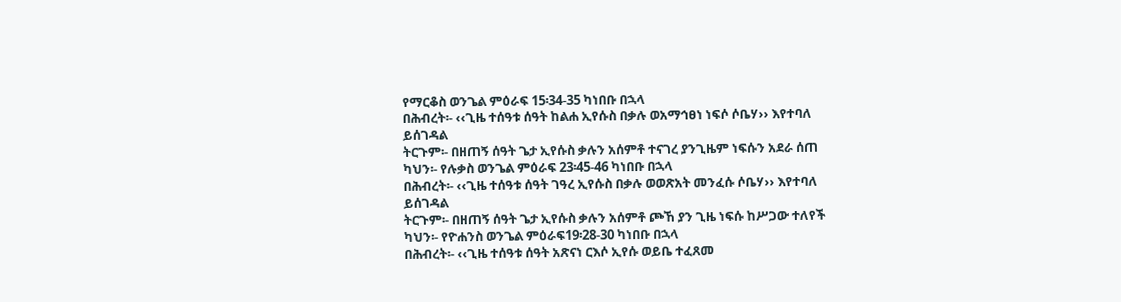የማርቆስ ወንጌል ምዕራፍ 15፡34-35 ካነበቡ በኋላ
በሕብረት፡- ‹‹ጊዜ ተሰዓቱ ሰዓት ከልሐ ኢየሱስ በቃሉ ወአማኅፀነ ነፍሶ ሶቤሃ›› እየተባለ ይሰገዳል
ትርጉም፡- በዘጠኝ ሰዓት ጌታ ኢየሱስ ቃሉን አሰምቶ ተናገረ ያንጊዜም ነፍሱን አደራ ሰጠ
ካህን፡- የሉቃስ ወንጌል ምዕራፍ 23፡45-46 ካነበቡ በኋላ
በሕብረት፡- ‹‹ጊዜ ተሰዓቱ ሰዓት ገዓረ ኢየሱስ በቃሉ ወወጽአት መንፈሱ ሶቤሃ›› እየተባለ ይሰገዳል
ትርጉም፡- በዘጠኝ ሰዓት ጌታ ኢየሱስ ቃሉን አሰምቶ ጮኸ ያን ጊዜ ነፍሱ ከሥጋው ተለየች
ካህን፡- የዮሐንስ ወንጌል ምዕራፍ19፡28-30 ካነበቡ በኋላ
በሕብረት፡- ‹‹ጊዜ ተሰዓቱ ሰዓት አጽናነ ርእሶ ኢየሱ ወይቤ ተፈጸመ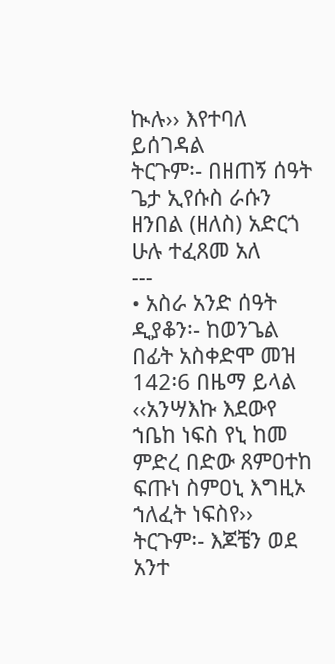ኲሉ›› እየተባለ ይሰገዳል
ትርጉም፡- በዘጠኝ ሰዓት ጌታ ኢየሱስ ራሱን ዘንበል (ዘለስ) አድርጎ ሁሉ ተፈጸመ አለ
---
• አስራ አንድ ሰዓት
ዲያቆን፡- ከወንጌል በፊት አስቀድሞ መዝ 142፡6 በዜማ ይላል ‹‹አንሣእኩ እደውየ ኀቤከ ነፍስ የኒ ከመ ምድረ በድው ጸምዐተከ ፍጡነ ስምዐኒ እግዚኦ ኀለፈት ነፍስየ››
ትርጉም፡- እጆቼን ወደ አንተ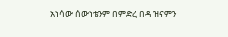አነሳው ሰውነቴንም በምድረ በዳ ዝናምን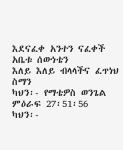እደናፈቀ አንተን ናፈቀች አቤቱ ሰውነቴን
እለይ እለይ ብላላችና ፈጥነህ ስማን
ካህን፡- የማቴዎስ ወንጌል ምዕራፍ 27፡51፡56
ካህን፡-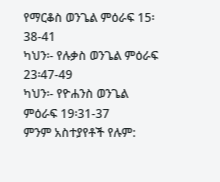የማርቆስ ወንጌል ምዕራፍ 15፡38-41
ካህን፡- የሉቃስ ወንጌል ምዕራፍ 23፡47-49
ካህን፡- የዮሐንስ ወንጌል ምዕራፍ 19፡31-37
ምንም አስተያየቶች የሉም: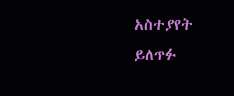አስተያየት ይለጥፉ